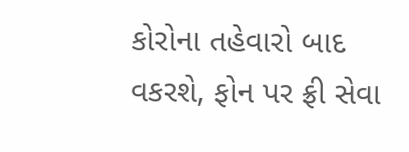કોરોના તહેવારો બાદ વકરશે, ફોન પર ફ્રી સેવા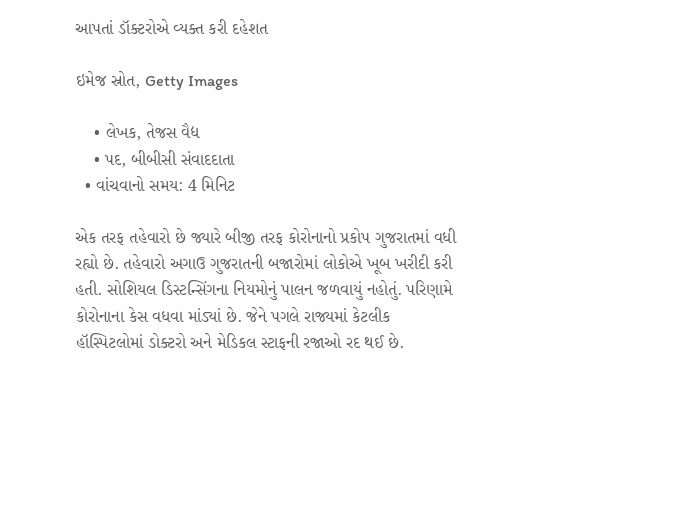આપતાં ડૉક્ટરોએ વ્યક્ત કરી દહેશત

ઇમેજ સ્રોત, Getty Images

    • લેખક, તેજસ વૈદ્ય
    • પદ, બીબીસી સંવાદદાતા
  • વાંચવાનો સમય: 4 મિનિટ

એક તરફ તહેવારો છે જ્યારે બીજી તરફ કોરોનાનો પ્રકોપ ગુજરાતમાં વધી રહ્યો છે. તહેવારો અગાઉ ગુજરાતની બજારોમાં લોકોએ ખૂબ ખરીદી કરી હતી. સોશિયલ ડિસ્ટન્સિંગના નિયમોનું પાલન જળવાયું નહોતું. પરિણામે કોરોનાના કેસ વધવા માંડ્યાં છે. જેને પગલે રાજ્યમાં કેટલીક હૉસ્પિટલોમાં ડોક્ટરો અને મેડિકલ સ્ટાફની રજાઓ રદ થઈ છે.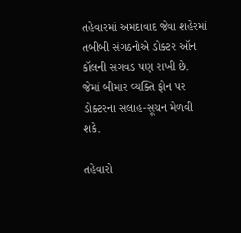તહેવારમાં અમદાવાદ જેવા શહેરમાં તબીબી સંગઠનોએ ડોક્ટર ઑન કૉલની સગવડ પણ રાખી છે. જેમાં બીમાર વ્યક્તિ ફોન પર ડોક્ટરના સલાહ-સૂચન મેળવી શકે.

તહેવારો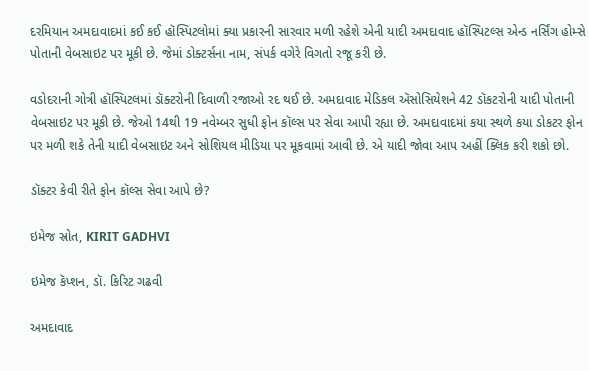દરમિયાન અમદાવાદમાં કઈ કઈ હૉસ્પિટલોમાં ક્યા પ્રકારની સારવાર મળી રહેશે એની યાદી અમદાવાદ હૉસ્પિટલ્સ એન્ડ નર્સિંગ હોમ્સે પોતાની વેબસાઇટ પર મૂકી છે. જેમાં ડોક્ટર્સના નામ, સંપર્ક વગેરે વિગતો રજૂ કરી છે.

વડોદરાની ગોત્રી હૉસ્પિટલમાં ડૉક્ટરોની દિવાળી રજાઓ રદ થઈ છે. અમદાવાદ મેડિકલ ઍસોસિયેશને 42 ડૉકટરોની યાદી પોતાની વેબસાઇટ પર મૂકી છે. જેઓ 14થી 19 નવેમ્બર સુધી ફોન કૉલ્સ પર સેવા આપી રહ્યા છે. અમદાવાદમાં કયા સ્થળે કયા ડોકટર ફોન પર મળી શકે તેની યાદી વેબસાઇટ અને સોશિયલ મીડિયા પર મૂકવામાં આવી છે. એ યાદી જોવા આપ અહીં ક્લિક કરી શકો છો.

ડૉક્ટર કેવી રીતે ફોન કૉલ્સ સેવા આપે છે?

ઇમેજ સ્રોત, KIRIT GADHVI

ઇમેજ કૅપ્શન, ડૉ. કિરિટ ગઢવી

અમદાવાદ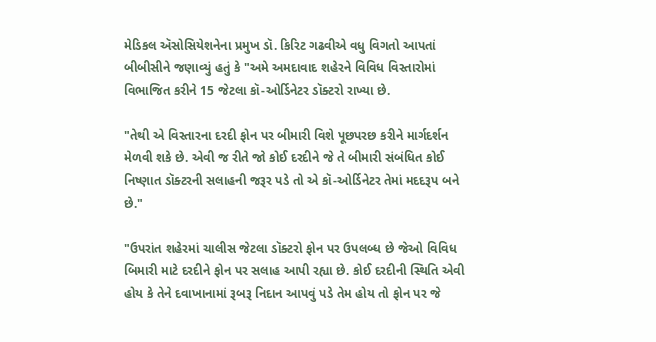મેડિકલ ઍસોસિયેશનેના પ્રમુખ ડૉ. કિરિટ ગઢવીએ વધુ વિગતો આપતાં બીબીસીને જણાવ્યું હતું કે "અમે અમદાવાદ શહેરને વિવિધ વિસ્તારોમાં વિભાજિત કરીને 15 જેટલા કૉ-ઓર્ડિનેટર ડૉક્ટરો રાખ્યા છે.

"તેથી એ વિસ્તારના દરદી ફોન પર બીમારી વિશે પૂછપરછ કરીને માર્ગદર્શન મેળવી શકે છે. એવી જ રીતે જો કોઈ દરદીને જે તે બીમારી સંબંધિત કોઈ નિષ્ણાત ડૉક્ટરની સલાહની જરૂર પડે તો એ કૉ-ઓર્ડિનેટર તેમાં મદદરૂપ બને છે."

"ઉપરાંત શહેરમાં ચાલીસ જેટલા ડૉક્ટરો ફોન પર ઉપલબ્ધ છે જેઓ વિવિધ બિમારી માટે દરદીને ફોન પર સલાહ આપી રહ્યા છે. કોઈ દરદીની સ્થિતિ એવી હોય કે તેને દવાખાનામાં રૂબરૂ નિદાન આપવું પડે તેમ હોય તો ફોન પર જે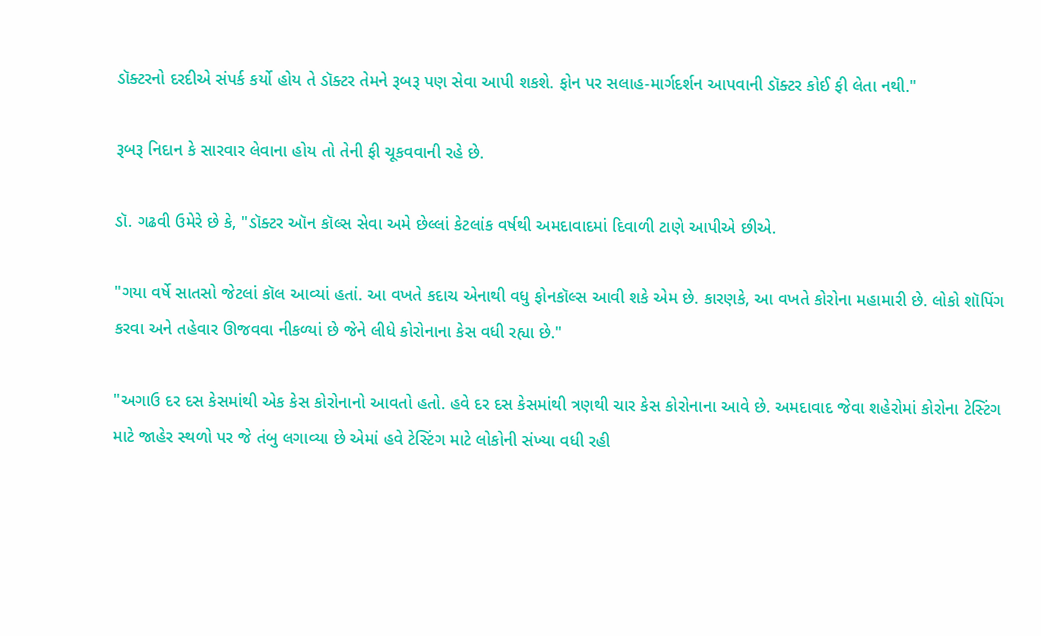ડૉક્ટરનો દરદીએ સંપર્ક કર્યો હોય તે ડૉક્ટર તેમને રૂબરૂ પણ સેવા આપી શકશે. ફોન પર સલાહ-માર્ગદર્શન આપવાની ડૉક્ટર કોઈ ફી લેતા નથી."

રૂબરૂ નિદાન કે સારવાર લેવાના હોય તો તેની ફી ચૂકવવાની રહે છે.

ડૉ. ગઢવી ઉમેરે છે કે, "ડૉક્ટર ઑન કૉલ્સ સેવા અમે છેલ્લાં કેટલાંક વર્ષથી અમદાવાદમાં દિવાળી ટાણે આપીએ છીએ.

"ગયા વર્ષે સાતસો જેટલાં કૉલ આવ્યાં હતાં. આ વખતે કદાચ એનાથી વધુ ફોનકૉલ્સ આવી શકે એમ છે. કારણકે, આ વખતે કોરોના મહામારી છે. લોકો શૉપિંગ કરવા અને તહેવાર ઊજવવા નીકળ્યાં છે જેને લીધે કોરોનાના કેસ વધી રહ્યા છે."

"અગાઉ દર દસ કેસમાંથી એક કેસ કોરોનાનો આવતો હતો. હવે દર દસ કેસમાંથી ત્રણથી ચાર કેસ કોરોનાના આવે છે. અમદાવાદ જેવા શહેરોમાં કોરોના ટેસ્ટિંગ માટે જાહેર સ્થળો પર જે તંબુ લગાવ્યા છે એમાં હવે ટેસ્ટિંગ માટે લોકોની સંખ્યા વધી રહી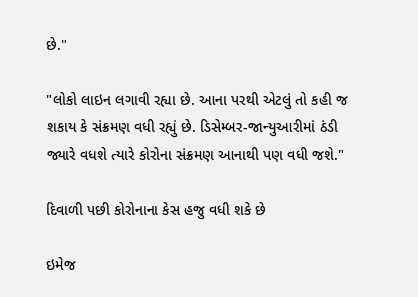છે."

"લોકો લાઇન લગાવી રહ્યા છે. આના પરથી એટલું તો કહી જ શકાય કે સંક્રમણ વધી રહ્યું છે. ડિસેમ્બર-જાન્યુઆરીમાં ઠંડી જ્યારે વધશે ત્યારે કોરોના સંક્રમણ આનાથી પણ વધી જશે."

દિવાળી પછી કોરોનાના કેસ હજુ વધી શકે છે

ઇમેજ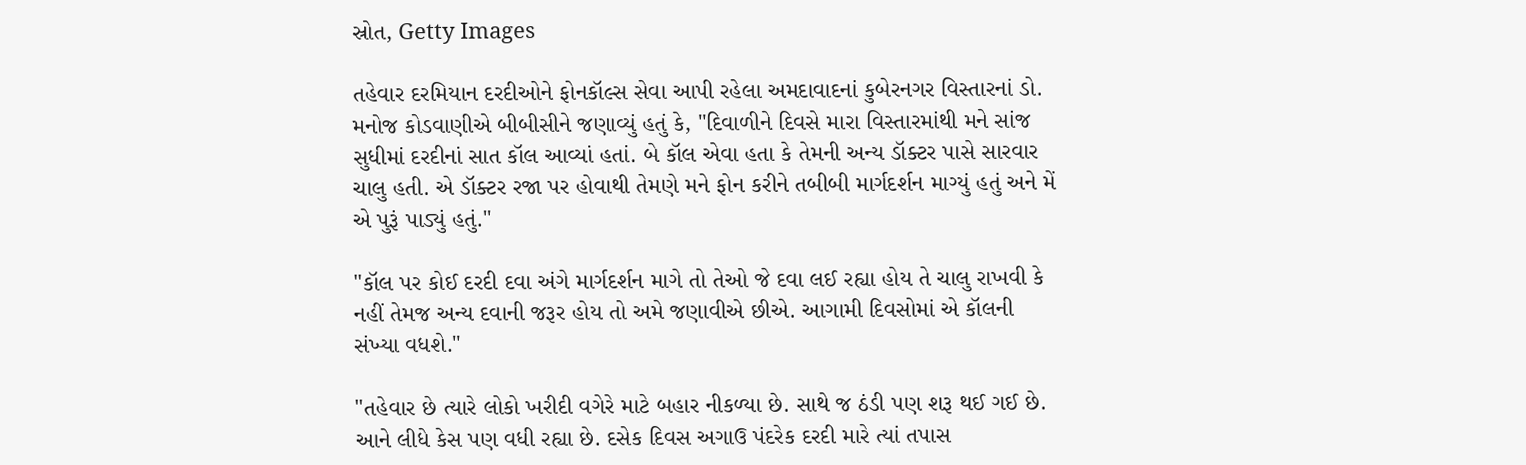સ્રોત, Getty Images

તહેવાર દરમિયાન દરદીઓને ફોનકૉલ્સ સેવા આપી રહેલા અમદાવાદનાં કુબેરનગર વિસ્તારનાં ડો. મનોજ કોડવાણીએ બીબીસીને જણાવ્યું હતું કે, "દિવાળીને દિવસે મારા વિસ્તારમાંથી મને સાંજ સુધીમાં દરદીનાં સાત કૉલ આવ્યાં હતાં. બે કૉલ એવા હતા કે તેમની અન્ય ડૉક્ટર પાસે સારવાર ચાલુ હતી. એ ડૉક્ટર રજા પર હોવાથી તેમણે મને ફોન કરીને તબીબી માર્ગદર્શન માગ્યું હતું અને મેં એ પુરૂં પાડ્યું હતું."

"કૉલ પર કોઈ દરદી દવા અંગે માર્ગદર્શન માગે તો તેઓ જે દવા લઈ રહ્યા હોય તે ચાલુ રાખવી કે નહીં તેમજ અન્ય દવાની જરૂર હોય તો અમે જણાવીએ છીએ. આગામી દિવસોમાં એ કૉલની સંખ્યા વધશે."

"તહેવાર છે ત્યારે લોકો ખરીદી વગેરે માટે બહાર નીકળ્યા છે. સાથે જ ઠંડી પણ શરૂ થઈ ગઈ છે. આને લીધે કેસ પણ વધી રહ્યા છે. દસેક દિવસ અગાઉ પંદરેક દરદી મારે ત્યાં તપાસ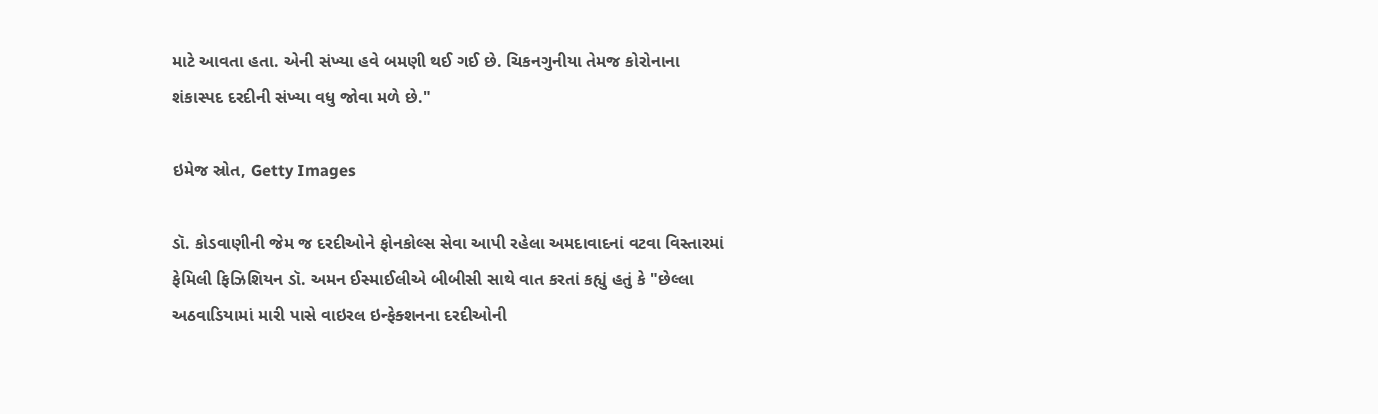માટે આવતા હતા. એની સંખ્યા હવે બમણી થઈ ગઈ છે. ચિકનગુનીયા તેમજ કોરોનાના શંકાસ્પદ દરદીની સંખ્યા વધુ જોવા મળે છે."

ઇમેજ સ્રોત, Getty Images

ડૉ. કોડવાણીની જેમ જ દરદીઓને ફોનકોલ્સ સેવા આપી રહેલા અમદાવાદનાં વટવા વિસ્તારમાં ફેમિલી ફિઝિશિયન ડૉ. અમન ઈસ્માઈલીએ બીબીસી સાથે વાત કરતાં કહ્યું હતું કે "છેલ્લા અઠવાડિયામાં મારી પાસે વાઇરલ ઇન્ફેક્શનના દરદીઓની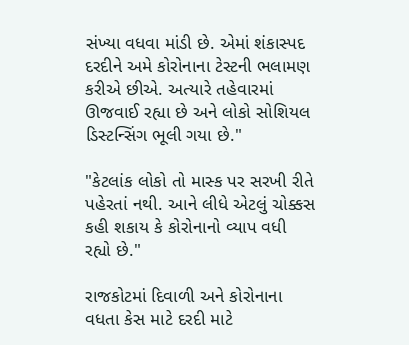સંખ્યા વધવા માંડી છે. એમાં શંકાસ્પદ દરદીને અમે કોરોનાના ટેસ્ટની ભલામણ કરીએ છીએ. અત્યારે તહેવારમાં ઊજવાઈ રહ્યા છે અને લોકો સોશિયલ ડિસ્ટન્સિંગ ભૂલી ગયા છે."

"કેટલાંક લોકો તો માસ્ક પર સરખી રીતે પહેરતાં નથી. આને લીધે એટલું ચોક્કસ કહી શકાય કે કોરોનાનો વ્યાપ વધી રહ્યો છે."

રાજકોટમાં દિવાળી અને કોરોનાના વધતા કેસ માટે દરદી માટે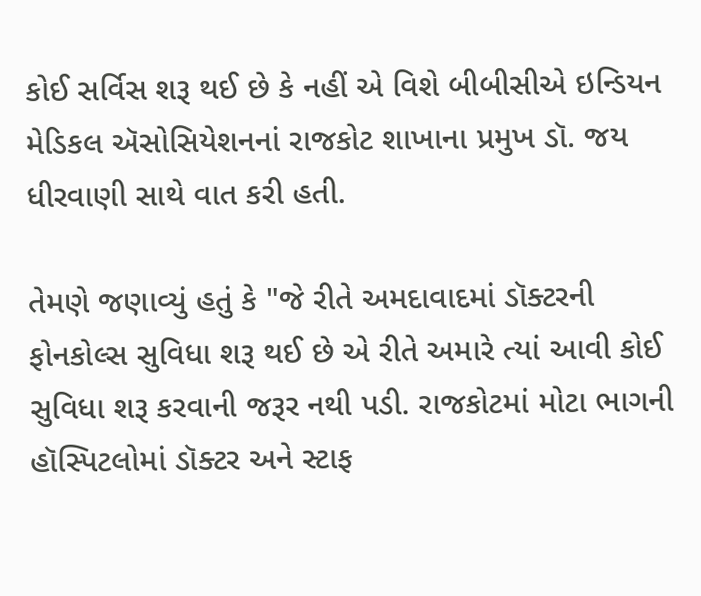કોઈ સર્વિસ શરૂ થઈ છે કે નહીં એ વિશે બીબીસીએ ઇન્ડિયન મેડિકલ ઍસોસિયેશનનાં રાજકોટ શાખાના પ્રમુખ ડૉ. જય ધીરવાણી સાથે વાત કરી હતી.

તેમણે જણાવ્યું હતું કે "જે રીતે અમદાવાદમાં ડૉક્ટરની ફોનકોલ્સ સુવિધા શરૂ થઈ છે એ રીતે અમારે ત્યાં આવી કોઈ સુવિધા શરૂ કરવાની જરૂર નથી પડી. રાજકોટમાં મોટા ભાગની હૉસ્પિટલોમાં ડૉક્ટર અને સ્ટાફ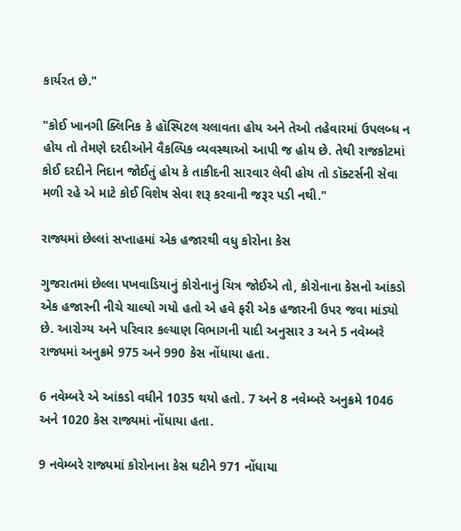કાર્યરત છે."

"કોઈ ખાનગી ક્લિનિક કે હૉસ્પિટલ ચલાવતા હોય અને તેઓ તહેવારમાં ઉપલબ્ધ ન હોય તો તેમણે દરદીઓને વૈકલ્પિક વ્યવસ્થાઓ આપી જ હોય છે. તેથી રાજકોટમાં કોઈ દરદીને નિદાન જોઈતું હોય કે તાકીદની સારવાર લેવી હોય તો ડૉક્ટર્સની સેવા મળી રહે એ માટે કોઈ વિશેષ સેવા શરૂ કરવાની જરૂર પડી નથી."

રાજ્યમાં છેલ્લાં સપ્તાહમાં એક હજારથી વધુ કોરોના કેસ

ગુજરાતમાં છેલ્લા પખવાડિયાનું કોરોનાનું ચિત્ર જોઈએ તો, કોરોનાના કેસનો આંકડો એક હજારની નીચે ચાલ્યો ગયો હતો એ હવે ફરી એક હજારની ઉપર જવા માંડ્યો છે. આરોગ્ય અને પરિવાર કલ્યાણ વિભાગની યાદી અનુસાર ૩ અને 5 નવેમ્બરે રાજ્યમાં અનુક્રમે 975 અને 990 કેસ નોંધાયા હતા.

6 નવેમ્બરે એ આંકડો વધીને 1035 થયો હતો. 7 અને 8 નવેમ્બરે અનુક્રમે 1046 અને 1020 કેસ રાજ્યમાં નોંધાયા હતા.

9 નવેમ્બરે રાજ્યમાં કોરોનાના કેસ ઘટીને 971 નોંધાયા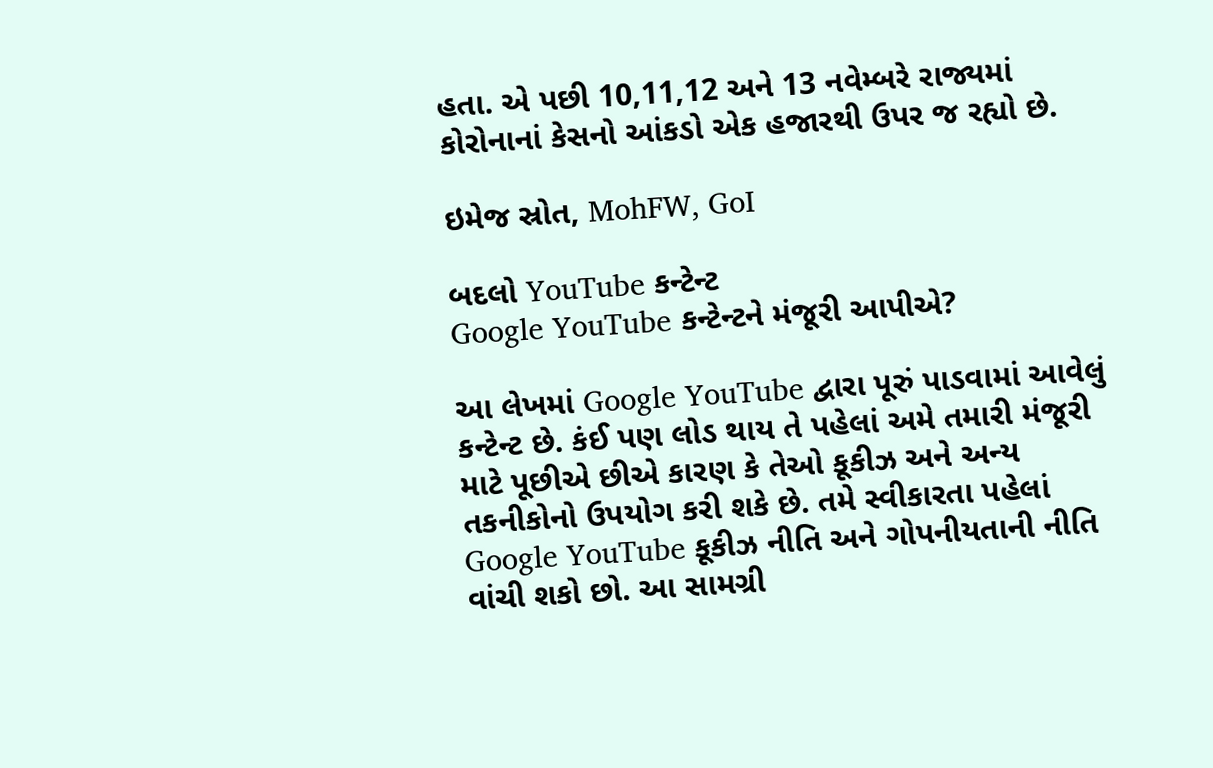હતા. એ પછી 10,11,12 અને 13 નવેમ્બરે રાજ્યમાં કોરોનાનાં કેસનો આંકડો એક હજારથી ઉપર જ રહ્યો છે.

ઇમેજ સ્રોત, MohFW, GoI

બદલો YouTube કન્ટેન્ટ
Google YouTube કન્ટેન્ટને મંજૂરી આપીએ?

આ લેખમાં Google YouTube દ્વારા પૂરું પાડવામાં આવેલું કન્ટેન્ટ છે. કંઈ પણ લોડ થાય તે પહેલાં અમે તમારી મંજૂરી માટે પૂછીએ છીએ કારણ કે તેઓ કૂકીઝ અને અન્ય તકનીકોનો ઉપયોગ કરી શકે છે. તમે સ્વીકારતા પહેલાં Google YouTube કૂકીઝ નીતિ અને ગોપનીયતાની નીતિ વાંચી શકો છો. આ સામગ્રી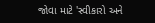જોવા માટે 'સ્વીકારો અને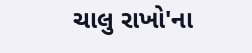ચાલુ રાખો'ના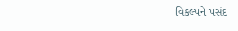વિકલ્પને પસંદ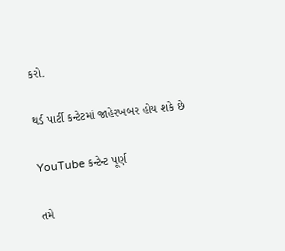કરો.

થર્ડ પાર્ટી કન્ટેટમાં જાહેરખબર હોય શકે છે

YouTube કન્ટેન્ટ પૂર્ણ

તમે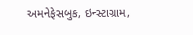અમનેફેસબુક, ઇન્સ્ટાગ્રામ,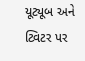યૂટ્યૂબ અને ટ્વિટર પર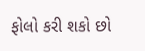ફોલો કરી શકો છો